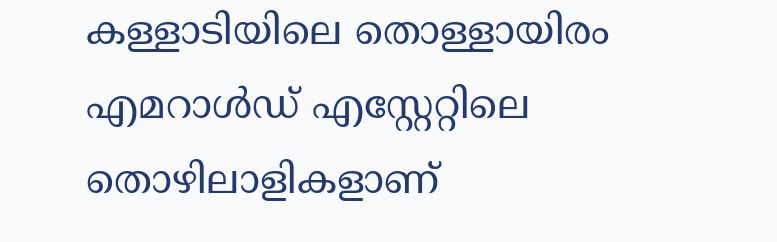കള്ളാടിയിലെ തൊള്ളായിരം എമറാള്‍ഡ് എസ്റ്റേറ്റിലെ തൊഴിലാളികളാണ്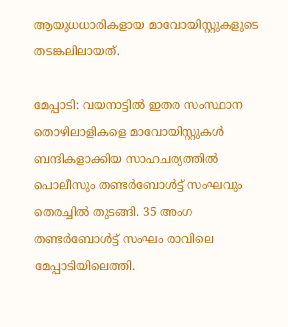ആയുധധാരികളായ മാവോയിസ്റ്റുകളുടെ തടങ്കലിലായത്.

മേപ്പാടി: വയനാട്ടില്‍ ഇതര സംസ്ഥാന തൊഴിലാളികളെ മാവോയിസ്റ്റുകള്‍ ബന്ദികളാക്കിയ സാഹചര്യത്തില്‍ പൊലീസും തണ്ടര്‍ബോള്‍ട്ട് സംഘവും തെരച്ചില്‍ തുടങ്ങി. 35 അംഗ തണ്ടര്‍ബോള്‍ട്ട് സംഘം രാവിലെ മേപ്പാടിയിലെത്തി.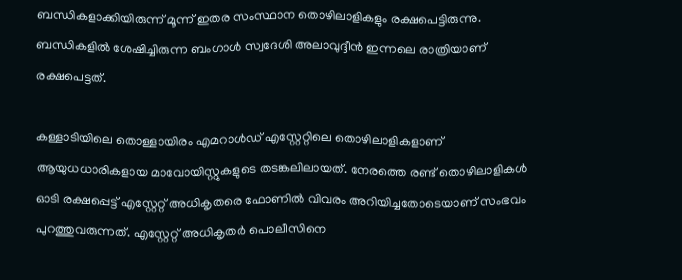ബന്ധികളാക്കിയിരുന്ന് മൂന്ന് ഇതര സംസ്ഥാന തൊഴിലാളികളും രക്ഷപെട്ടിരുന്നു. ബന്ധികളില്‍ ശേഷിച്ചിരുന്ന ബംഗാള്‍ സ്വദേശി അലാവുദ്ദീന്‍ ഇന്നലെ രാത്രിയാണ് രക്ഷപെട്ടത്.

കള്ളാടിയിലെ തൊള്ളായിരം എമറാള്‍ഡ് എസ്റ്റേറ്റിലെ തൊഴിലാളികളാണ് ആയുധധാരികളായ മാവോയിസ്റ്റുകളുടെ തടങ്കലിലായത്. നേരത്തെ രണ്ട് തൊഴിലാളികള്‍ ഓടി രക്ഷപ്പെട്ട് എസ്റ്റേറ്റ് അധികൃതരെ ഫോണില്‍ വിവരം അറിയിച്ചതോടെയാണ് സംഭവം പുറത്തുവരുന്നത്. എസ്റ്റേറ്റ് അധികൃതര്‍ പൊലീസിനെ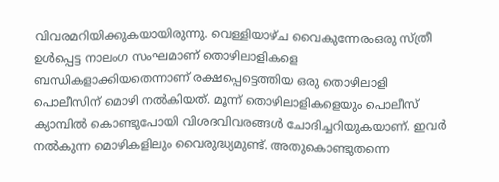വിവരമറിയിക്കുകയായിരുന്നു. വെള്ളിയാഴ്ച വൈകുന്നേരംഒരു സ്‌ത്രീ ഉള്‍പ്പെട്ട നാലംഗ സംഘമാണ് തൊഴിലാളികളെ ബന്ധികളാക്കിയതെന്നാണ് രക്ഷപ്പെട്ടെത്തിയ ഒരു തൊഴിലാളി പൊലീസിന് മൊഴി നല്‍കിയത്. മൂന്ന് തൊഴിലാളികളെയും പൊലീസ് ക്യാമ്പില്‍ കൊണ്ടുപോയി വിശദവിവരങ്ങള്‍ ചോദിച്ചറിയുകയാണ്. ഇവര്‍ നല്‍കുന്ന മൊഴികളിലും വൈരുദ്ധ്യമുണ്ട്. അതുകൊണ്ടുതന്നെ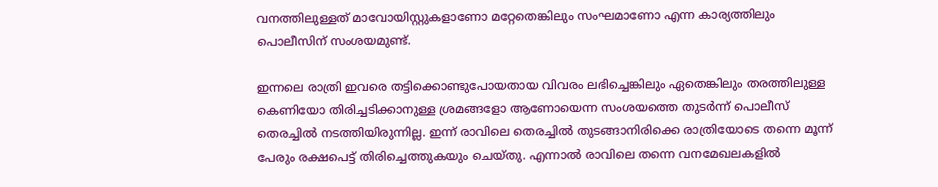വനത്തിലുള്ളത് മാവോയിസ്റ്റുകളാണോ മറ്റേതെങ്കിലും സംഘമാണോ എന്ന കാര്യത്തിലും പൊലീസിന് സംശയമുണ്ട്.

ഇന്നലെ രാത്രി ഇവരെ തട്ടിക്കൊണ്ടുപോയതായ വിവരം ലഭിച്ചെങ്കിലും ഏതെങ്കിലും തരത്തിലുള്ള കെണിയോ തിരിച്ചടിക്കാനുള്ള ശ്രമങ്ങളോ ആണോയെന്ന സംശയത്തെ തുടര്‍ന്ന് പൊലീസ് തെരച്ചില്‍ നടത്തിയിരുന്നില്ല. ഇന്ന് രാവിലെ തെരച്ചില്‍ തുടങ്ങാനിരിക്കെ രാത്രിയോടെ തന്നെ മൂന്ന് പേരും രക്ഷപെട്ട് തിരിച്ചെത്തുകയും ചെയ്തു. എന്നാല്‍ രാവിലെ തന്നെ വനമേഖലകളില്‍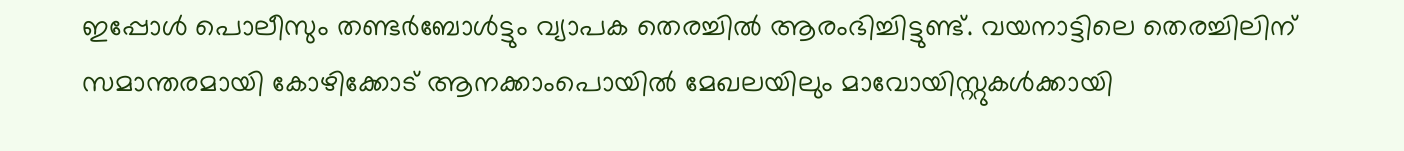ഇപ്പോള്‍ പൊലീസും തണ്ടര്‍ബോള്‍ട്ടും വ്യാപക തെരച്ചില്‍ ആരംഭിച്ചിട്ടുണ്ട്. വയനാട്ടിലെ തെരച്ചിലിന് സമാന്തരമായി കോഴിക്കോട് ആനക്കാംപൊയില്‍ മേഖലയിലും മാവോയിസ്റ്റുകള്‍ക്കായി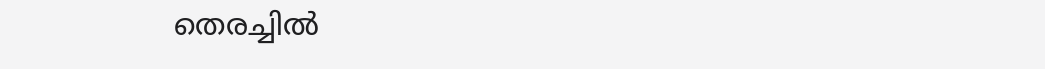തെരച്ചില്‍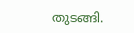തുടങ്ങി.